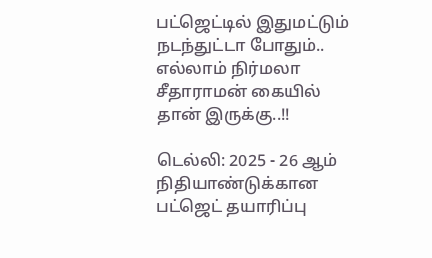பட்ஜெட்டில் இதுமட்டும் நடந்துட்டா போதும்.. எல்லாம் நிர்மலா சீதாராமன் கையில் தான் இருக்கு..!!

டெல்லி: 2025 - 26 ஆம் நிதியாண்டுக்கான பட்ஜெட் தயாரிப்பு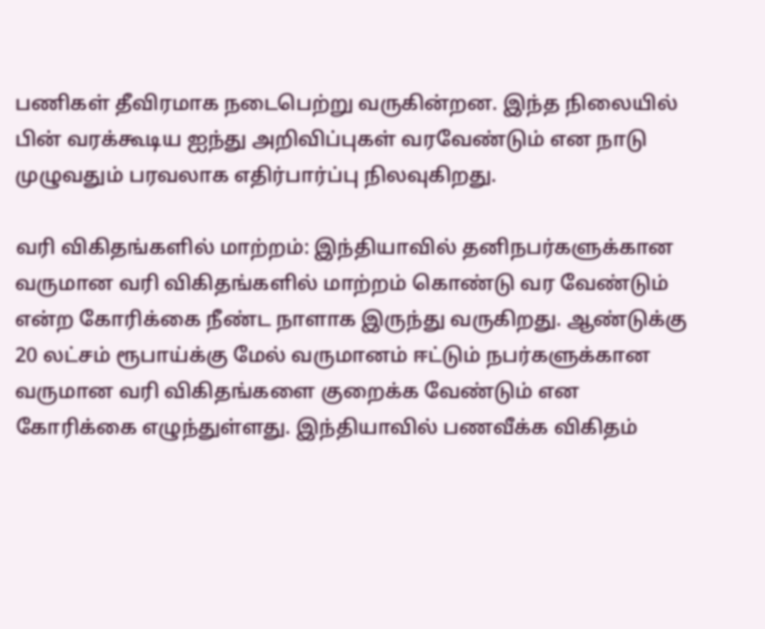பணிகள் தீவிரமாக நடைபெற்று வருகின்றன. இந்த நிலையில் பின் வரக்கூடிய ஐந்து அறிவிப்புகள் வரவேண்டும் என நாடு முழுவதும் பரவலாக எதிர்பார்ப்பு நிலவுகிறது.

வரி விகிதங்களில் மாற்றம்: இந்தியாவில் தனிநபர்களுக்கான வருமான வரி விகிதங்களில் மாற்றம் கொண்டு வர வேண்டும் என்ற கோரிக்கை நீண்ட நாளாக இருந்து வருகிறது. ஆண்டுக்கு 20 லட்சம் ரூபாய்க்கு மேல் வருமானம் ஈட்டும் நபர்களுக்கான வருமான வரி விகிதங்களை குறைக்க வேண்டும் என கோரிக்கை எழுந்துள்ளது. இந்தியாவில் பணவீக்க விகிதம்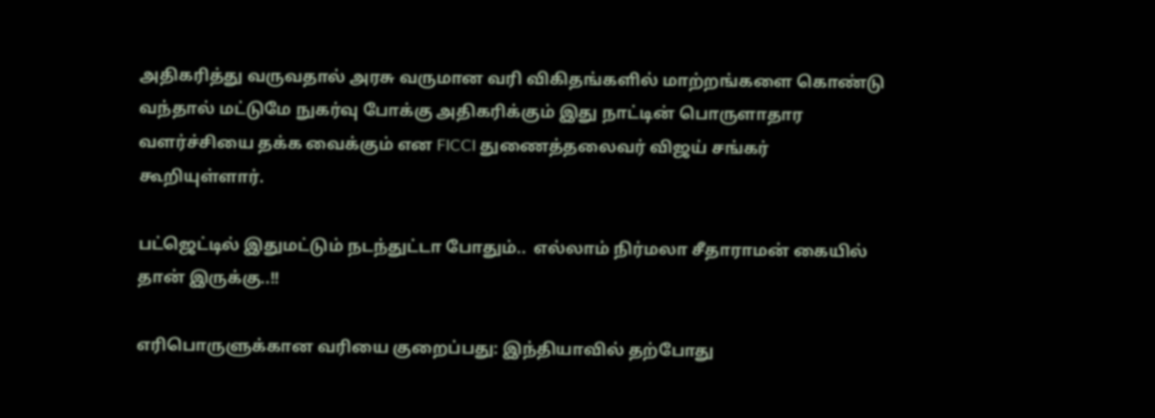அதிகரித்து வருவதால் அரசு வருமான வரி விகிதங்களில் மாற்றங்களை கொண்டு வந்தால் மட்டுமே நுகர்வு போக்கு அதிகரிக்கும் இது நாட்டின் பொருளாதார வளர்ச்சியை தக்க வைக்கும் என FICCI துணைத்தலைவர் விஜய் சங்கர் கூறியுள்ளார்.

பட்ஜெட்டில் இதுமட்டும் நடந்துட்டா போதும்..  எல்லாம் நிர்மலா சீதாராமன் கையில் தான் இருக்கு..!!

எரிபொருளுக்கான வரியை குறைப்பது: இந்தியாவில் தற்போது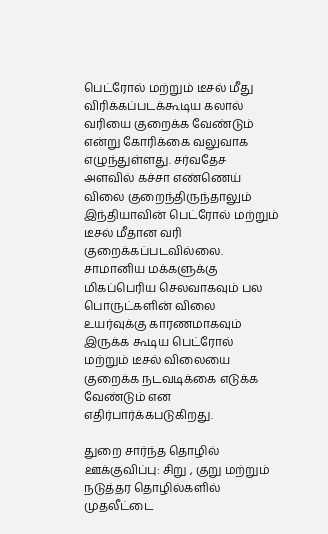பெட்ரோல் மற்றும் டீசல் மீது விரிக்கப்படக்கூடிய கலால் வரியை குறைக்க வேண்டும் என்று கோரிக்கை வலுவாக எழுந்துள்ளது. சர்வதேச அளவில் கச்சா எண்ணெய் விலை குறைந்திருந்தாலும் இந்தியாவின் பெட்ரோல் மற்றும் டீசல் மீதான வரி குறைக்கப்படவில்லை. சாமானிய மக்களுக்கு மிகப்பெரிய செலவாகவும் பல பொருட்களின் விலை உயர்வுக்கு காரணமாகவும் இருக்க கூடிய பெட்ரோல் மற்றும் டீசல் விலையை குறைக்க நடவடிக்கை எடுக்க வேண்டும் என எதிர்பார்க்கபடுகிறது.

துறை சார்ந்த தொழில் ஊக்குவிப்பு: சிறு , குறு மற்றும் நடுத்தர தொழில்களில் முதலீட்டை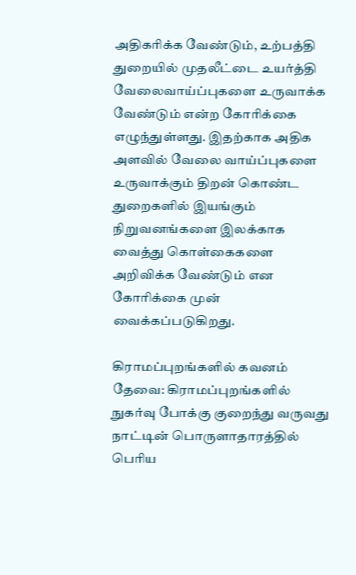அதிகரிக்க வேண்டும், உற்பத்தி துறையில் முதலீட்டை உயர்த்தி வேலைவாய்ப்புகளை உருவாக்க வேண்டும் என்ற கோரிக்கை எழுந்துள்ளது. இதற்காக அதிக அளவில் வேலை வாய்ப்புகளை உருவாக்கும் திறன் கொண்ட துறைகளில் இயங்கும் நிறுவனங்களை இலக்காக வைத்து கொள்கைகளை அறிவிக்க வேண்டும் என கோரிக்கை முன் வைக்கப்படுகிறது.

கிராமப்புறங்களில் கவனம் தேவை: கிராமப்புறங்களில் நுகர்வு போக்கு குறைந்து வருவது நாட்டின் பொருளாதாரத்தில் பெரிய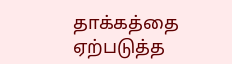தாக்கத்தை ஏற்படுத்த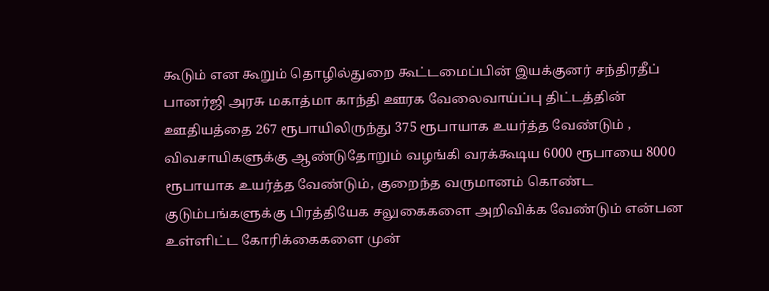கூடும் என கூறும் தொழில்துறை கூட்டமைப்பின் இயக்குனர் சந்திரதீப் பானர்ஜி அரசு மகாத்மா காந்தி ஊரக வேலைவாய்ப்பு திட்டத்தின் ஊதியத்தை 267 ரூபாயிலிருந்து 375 ரூபாயாக உயர்த்த வேண்டும் , விவசாயிகளுக்கு ஆண்டுதோறும் வழங்கி வரக்கூடிய 6000 ரூபாயை 8000 ரூபாயாக உயர்த்த வேண்டும், குறைந்த வருமானம் கொண்ட குடும்பங்களுக்கு பிரத்தியேக சலுகைகளை அறிவிக்க வேண்டும் என்பன உள்ளிட்ட கோரிக்கைகளை முன்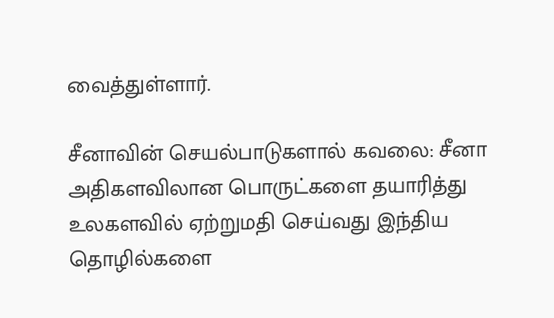வைத்துள்ளார்.

சீனாவின் செயல்பாடுகளால் கவலை: சீனா அதிகளவிலான பொருட்களை தயாரித்து உலகளவில் ஏற்றுமதி செய்வது இந்திய தொழில்களை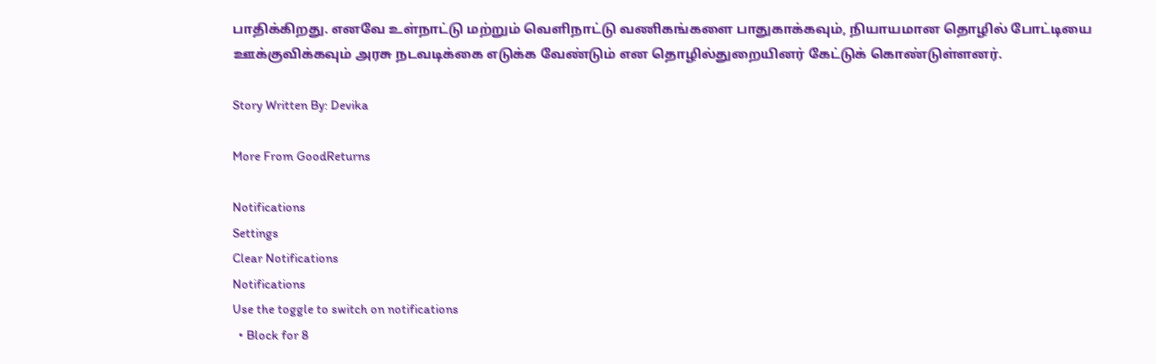பாதிக்கிறது. எனவே உள்நாட்டு மற்றும் வெளிநாட்டு வணிகங்களை பாதுகாக்கவும், நியாயமான தொழில் போட்டியை ஊக்குவிக்கவும் அரசு நடவடிக்கை எடுக்க வேண்டும் என தொழில்துறையினர் கேட்டுக் கொண்டுள்ளனர்.

Story Written By: Devika

More From GoodReturns

Notifications
Settings
Clear Notifications
Notifications
Use the toggle to switch on notifications
  • Block for 8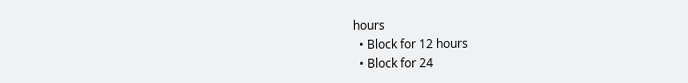hours
  • Block for 12 hours
  • Block for 24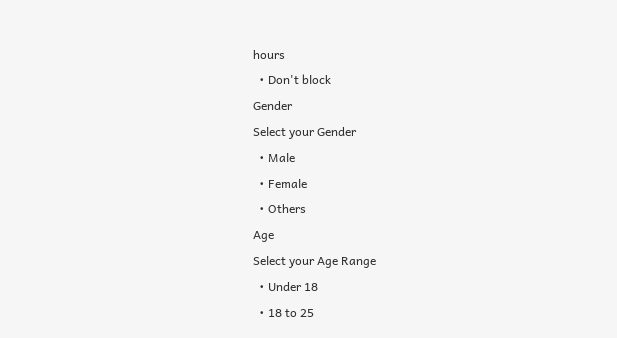hours
  • Don't block
Gender
Select your Gender
  • Male
  • Female
  • Others
Age
Select your Age Range
  • Under 18
  • 18 to 25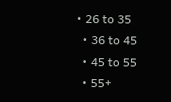• 26 to 35
  • 36 to 45
  • 45 to 55
  • 55+